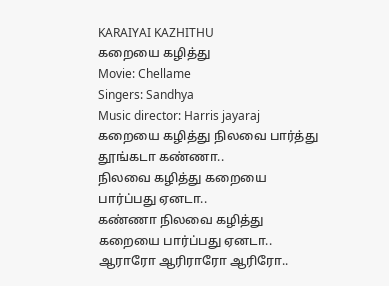KARAIYAI KAZHITHU
கறையை கழித்து
Movie: Chellame
Singers: Sandhya
Music director: Harris jayaraj
கறையை கழித்து நிலவை பார்த்து தூங்கடா கண்ணா..
நிலவை கழித்து கறையை பார்ப்பது ஏனடா..
கண்ணா நிலவை கழித்து கறையை பார்ப்பது ஏனடா..
ஆராரோ ஆரிராரோ ஆரிரோ..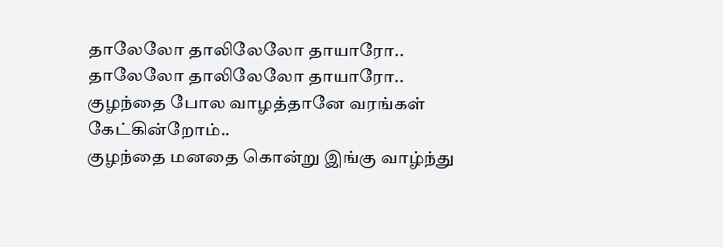தாலேலோ தாலிலேலோ தாயாரோ..
தாலேலோ தாலிலேலோ தாயாரோ..
குழந்தை போல வாழத்தானே வரங்கள் கேட்கின்றோம்..
குழந்தை மனதை கொன்று இங்கு வாழ்ந்து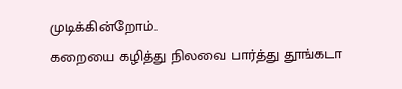முடிக்கின்றோம்..
கறையை கழித்து நிலவை பார்த்து தூங்கடா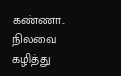கண்ணா..
நிலவை கழித்து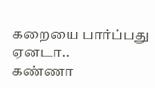கறையை பார்ப்பது ஏனடா..
கண்ணா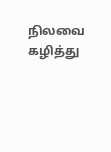நிலவை கழித்து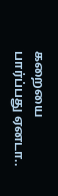கறையை பார்ப்பது ஏனடா..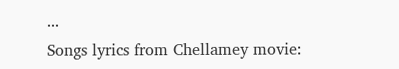...
Songs lyrics from Chellamey movie: